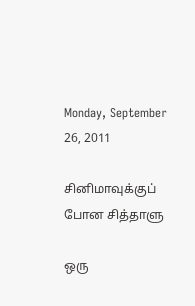Monday, September 26, 2011

சினிமாவுக்குப் போன சித்தாளு

ஒரு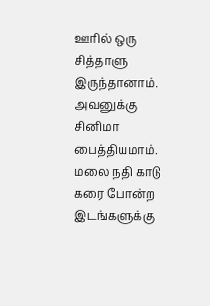ஊரில் ஒரு சித்தாளு இருந்தானாம். அவனுக்கு சினிமா பைத்தியமாம். மலை நதி காடு கரை போன்ற இடங்களுக்கு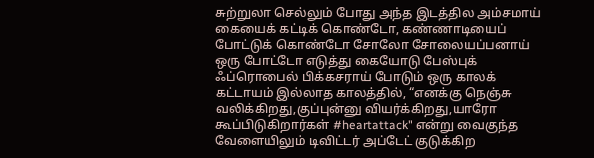சுற்றுலா செல்லும் போது அந்த இடத்தில அம்சமாய் கையைக் கட்டிக் கொண்டோ, கண்ணாடியைப் போட்டுக் கொண்டோ சோலோ சோலையப்பனாய் ஒரு போட்டோ எடுத்து கையோடு பேஸ்புக் ஃப்ரொபைல் பிக்கசராய் போடும் ஒரு காலக் கட்டாயம் இல்லாத காலத்தில், “எனக்கு நெஞ்சு வலிக்கிறது,குப்புன்னு வியர்க்கிறது,யாரோ கூப்பிடுகிறார்கள் #heartattack" என்று வைகுந்த வேளையிலும் டிவிட்டர் அப்டேட் குடுக்கிற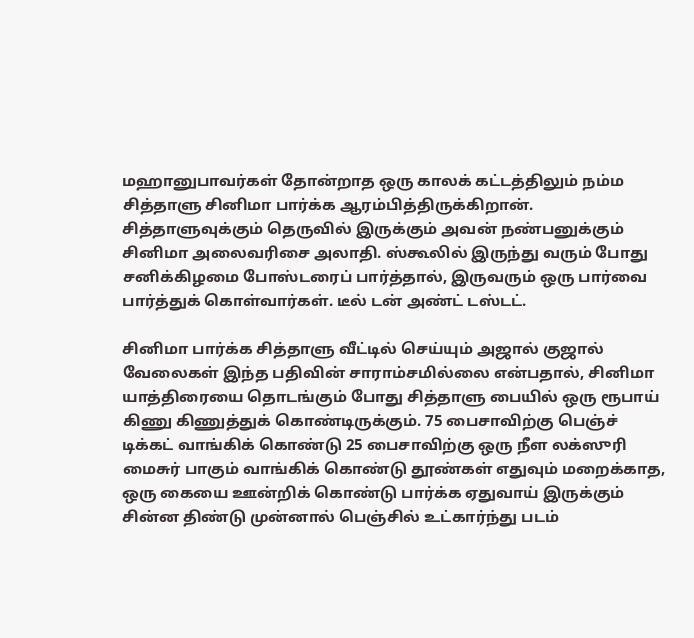மஹானுபாவர்கள் தோன்றாத ஒரு காலக் கட்டத்திலும் நம்ம சித்தாளு சினிமா பார்க்க ஆரம்பித்திருக்கிறான். சித்தாளுவுக்கும் தெருவில் இருக்கும் அவன் நண்பனுக்கும் சினிமா அலைவரிசை அலாதி. ஸ்கூலில் இருந்து வரும் போது சனிக்கிழமை போஸ்டரைப் பார்த்தால், இருவரும் ஒரு பார்வை பார்த்துக் கொள்வார்கள். டீல் டன் அண்ட் டஸ்டட்.

சினிமா பார்க்க சித்தாளு வீட்டில் செய்யும் அஜால் குஜால் வேலைகள் இந்த பதிவின் சாராம்சமில்லை என்பதால், சினிமா யாத்திரையை தொடங்கும் போது சித்தாளு பையில் ஒரு ரூபாய் கிணு கிணுத்துக் கொண்டிருக்கும். 75 பைசாவிற்கு பெஞ்ச் டிக்கட் வாங்கிக் கொண்டு 25 பைசாவிற்கு ஒரு நீள லக்ஸுரி மைசுர் பாகும் வாங்கிக் கொண்டு தூண்கள் எதுவும் மறைக்காத, ஒரு கையை ஊன்றிக் கொண்டு பார்க்க ஏதுவாய் இருக்கும் சின்ன திண்டு முன்னால் பெஞ்சில் உட்கார்ந்து படம்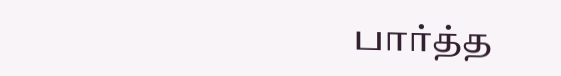பார்த்த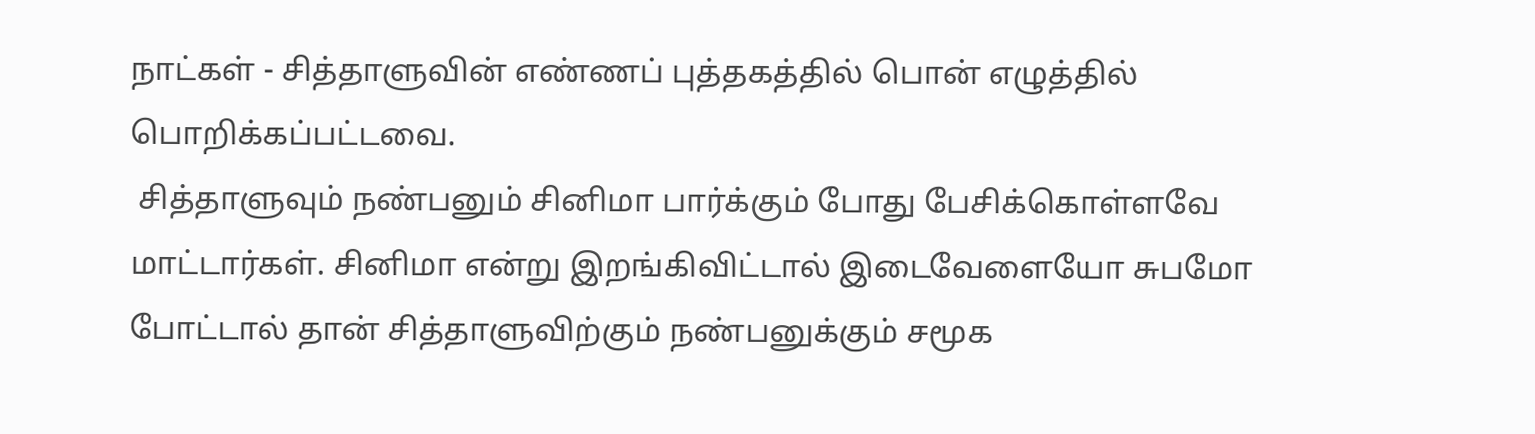நாட்கள் - சித்தாளுவின் எண்ணப் புத்தகத்தில் பொன் எழுத்தில் பொறிக்கப்பட்டவை.
 சித்தாளுவும் நண்பனும் சினிமா பார்க்கும் போது பேசிக்கொள்ளவே மாட்டார்கள். சினிமா என்று இறங்கிவிட்டால் இடைவேளையோ சுபமோ போட்டால் தான் சித்தாளுவிற்கும் நண்பனுக்கும் சமூக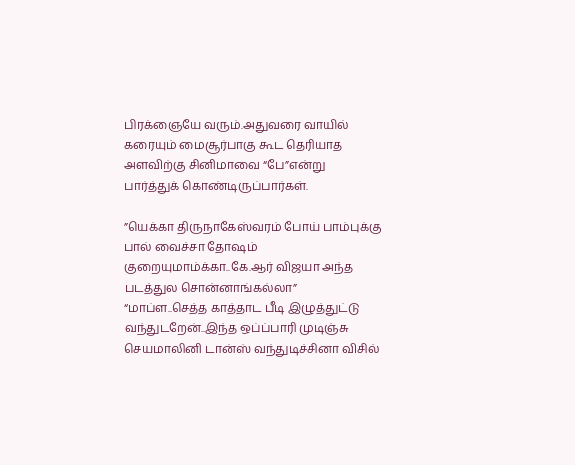பிரக்ஞையே வரும்.அதுவரை வாயில் கரையும் மைசூர்பாகு கூட தெரியாத அளவிற்கு சினிமாவை “பே”என்று பார்த்துக் கொண்டிருப்பார்கள்.

”யெக்கா திருநாகேஸ்வரம் போய் பாம்புக்கு பால் வைச்சா தோஷம் குறையுமாம்க்கா..கே.ஆர் விஜயா அந்த படத்துல சொன்னாங்கல்லா” “மாப்ள..செத்த காத்தாட பீடி இழுத்துட்டு வந்துடறேன்..இந்த ஒப்ப்பாரி முடிஞ்சு செயமாலினி டான்ஸ் வந்துடிச்சினா விசில்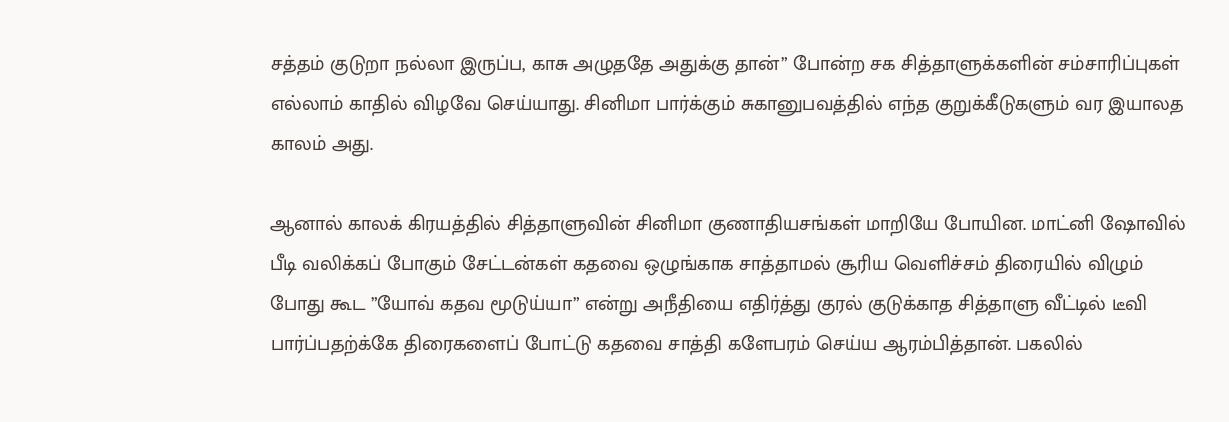சத்தம் குடுறா நல்லா இருப்ப, காசு அழுததே அதுக்கு தான்” போன்ற சக சித்தாளுக்களின் சம்சாரிப்புகள் எல்லாம் காதில் விழவே செய்யாது. சினிமா பார்க்கும் சுகானுபவத்தில் எந்த குறுக்கீடுகளும் வர இயாலத காலம் அது.

ஆனால் காலக் கிரயத்தில் சித்தாளுவின் சினிமா குணாதியசங்கள் மாறியே போயின. மாட்னி ஷோவில் பீடி வலிக்கப் போகும் சேட்டன்கள் கதவை ஒழுங்காக சாத்தாமல் சூரிய வெளிச்சம் திரையில் விழும் போது கூட ”யோவ் கதவ மூடுய்யா” என்று அநீதியை எதிர்த்து குரல் குடுக்காத சித்தாளு வீட்டில் டீவி பார்ப்பதற்க்கே திரைகளைப் போட்டு கதவை சாத்தி களேபரம் செய்ய ஆரம்பித்தான். பகலில்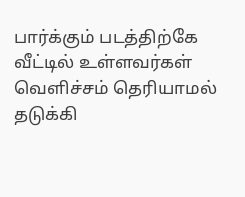பார்க்கும் படத்திற்கே வீட்டில் உள்ளவர்கள் வெளிச்சம் தெரியாமல் தடுக்கி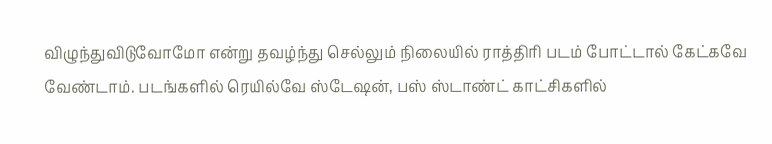விழுந்துவிடுவோமோ என்று தவழ்ந்து செல்லும் நிலையில் ராத்திரி படம் போட்டால் கேட்கவே வேண்டாம். படங்களில் ரெயில்வே ஸ்டேஷன், பஸ் ஸ்டாண்ட் காட்சிகளில்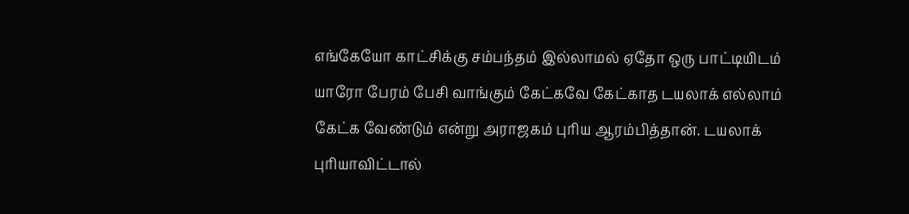எங்கேயோ காட்சிக்கு சம்பந்தம் இல்லாமல் ஏதோ ஒரு பாட்டியிடம் யாரோ பேரம் பேசி வாங்கும் கேட்கவே கேட்காத டயலாக் எல்லாம் கேட்க வேண்டும் என்று அராஜகம் புரிய ஆரம்பித்தான். டயலாக் புரியாவிட்டால்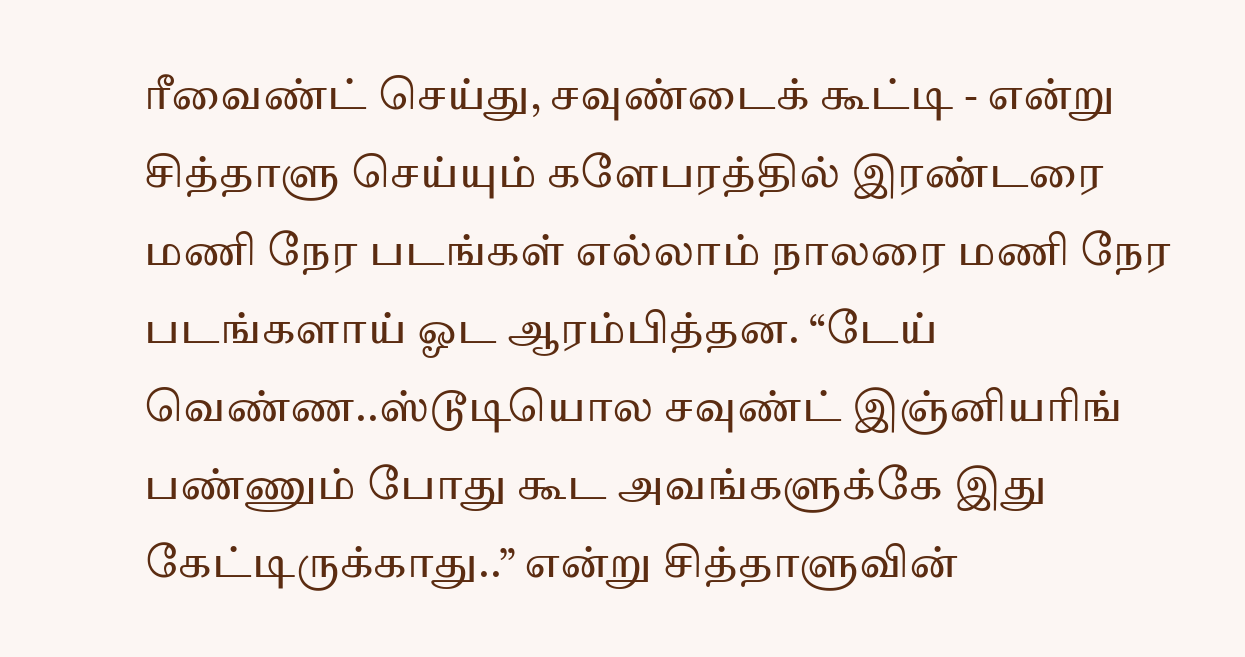ரீவைண்ட் செய்து, சவுண்டைக் கூட்டி - என்று சித்தாளு செய்யும் களேபரத்தில் இரண்டரை மணி நேர படங்கள் எல்லாம் நாலரை மணி நேர படங்களாய் ஓட ஆரம்பித்தன. “டேய் வெண்ண..ஸ்டூடியொல சவுண்ட் இஞ்னியரிங் பண்ணும் போது கூட அவங்களுக்கே இது கேட்டிருக்காது..” என்று சித்தாளுவின்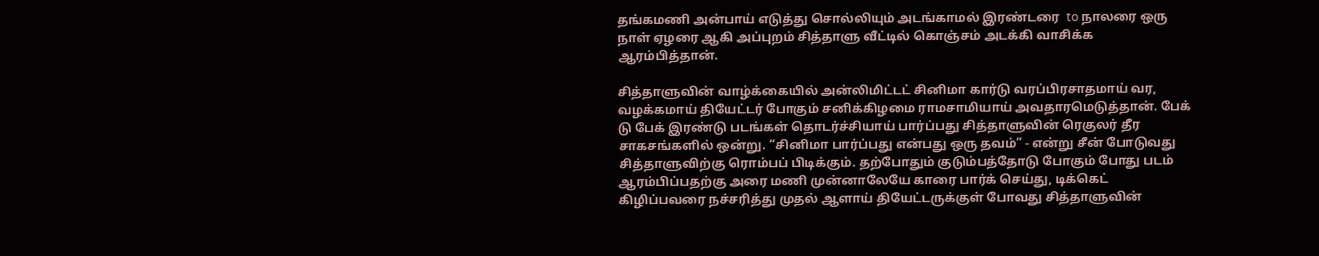தங்கமணி அன்பாய் எடுத்து சொல்லியும் அடங்காமல் இரண்டரை  to நாலரை ஒரு நாள் ஏழரை ஆகி அப்புறம் சித்தாளு வீட்டில் கொஞ்சம் அடக்கி வாசிக்க ஆரம்பித்தான்.

சித்தாளுவின் வாழ்க்கையில் அன்லிமிட்டட் சினிமா கார்டு வரப்பிரசாதமாய் வர, வழக்கமாய் தியேட்டர் போகும் சனிக்கிழமை ராமசாமியாய் அவதாரமெடுத்தான். பேக் டு பேக் இரண்டு படங்கள் தொடர்ச்சியாய் பார்ப்பது சித்தாளுவின் ரெகுலர் தீர சாகசங்களில் ஒன்று. “சினிமா பார்ப்பது என்பது ஒரு தவம்” - என்று சீன் போடுவது சித்தாளுவிற்கு ரொம்பப் பிடிக்கும். தற்போதும் குடும்பத்தோடு போகும் போது படம் ஆரம்பிப்பதற்கு அரை மணி முன்னாலேயே காரை பார்க் செய்து, டிக்கெட் கிழிப்பவரை நச்சரித்து முதல் ஆளாய் தியேட்டருக்குள் போவது சித்தாளுவின்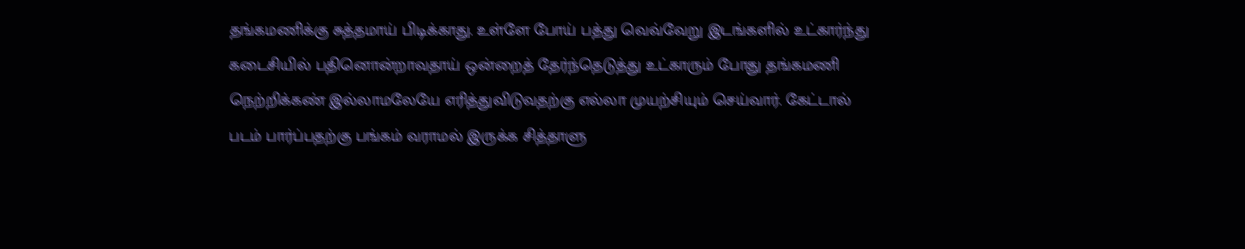தங்கமணிக்கு சுத்தமாய் பிடிக்காது. உள்ளே போய் பத்து வெவ்வேறு இடங்களில் உட்கார்ந்து கடைசியில் பதினொன்றாவதாய் ஒன்றைத் தேர்ந்தெடுத்து உட்காரும் போது தங்கமணி நெற்றிக்கண் இல்லாமலேயே எரித்துவிடுவதற்கு எல்லா முயற்சியும் செய்வார். கேட்டால் படம் பார்ப்பதற்கு பங்கம் வராமல் இருக்க சித்தாளு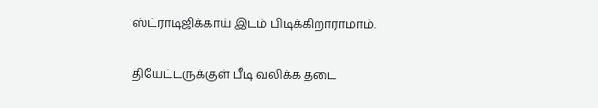ஸ்ட்ராடிஜிக்காய் இடம் பிடிக்கிறாராமாம்.


தியேட்டருக்குள் பீடி வலிக்க தடை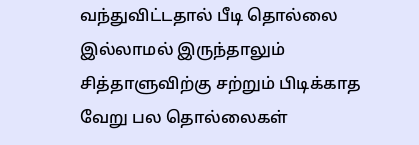வந்துவிட்டதால் பீடி தொல்லை இல்லாமல் இருந்தாலும் சித்தாளுவிற்கு சற்றும் பிடிக்காத வேறு பல தொல்லைகள்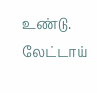உண்டு. லேட்டாய்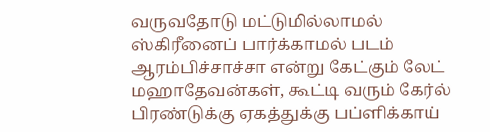வருவதோடு மட்டுமில்லாமல் ஸ்கிரீனைப் பார்க்காமல் படம் ஆரம்பிச்சாச்சா என்று கேட்கும் லேட் மஹாதேவன்கள், கூட்டி வரும் கேர்ல் பிரண்டுக்கு ஏகத்துக்கு பப்ளிக்காய்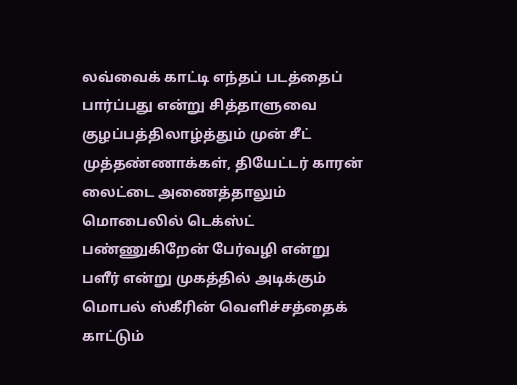லவ்வைக் காட்டி எந்தப் படத்தைப் பார்ப்பது என்று சித்தாளுவை குழப்பத்திலாழ்த்தும் முன் சீட் முத்தண்ணாக்கள், தியேட்டர் காரன் லைட்டை அணைத்தாலும் மொபைலில் டெக்ஸ்ட் பண்ணுகிறேன் பேர்வழி என்று பளீர் என்று முகத்தில் அடிக்கும் மொபல் ஸ்கீரின் வெளிச்சத்தைக் காட்டும்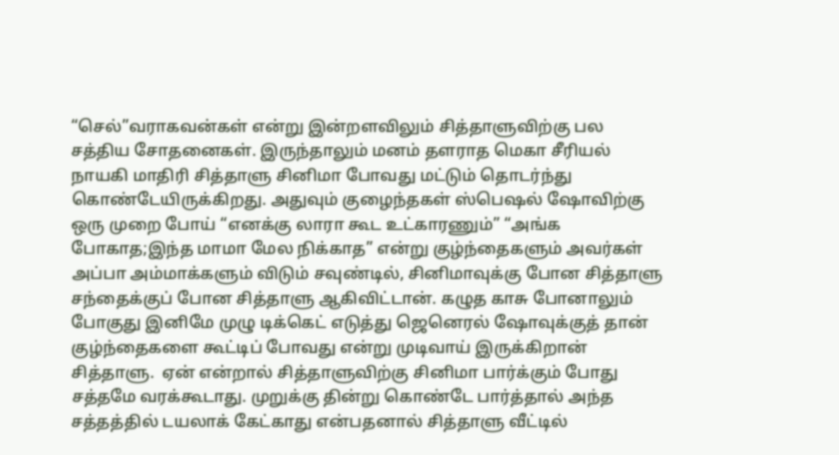“செல்”வராகவன்கள் என்று இன்றளவிலும் சித்தாளுவிற்கு பல சத்திய சோதனைகள். இருந்தாலும் மனம் தளராத மெகா சீரியல் நாயகி மாதிரி சித்தாளு சினிமா போவது மட்டும் தொடர்ந்து கொண்டேயிருக்கிறது. அதுவும் குழைந்தகள் ஸ்பெஷல் ஷோவிற்கு ஒரு முறை போய் “எனக்கு லாரா கூட உட்காரணும்” “அங்க போகாத;இந்த மாமா மேல நிக்காத” என்று குழ்ந்தைகளும் அவர்கள் அப்பா அம்மாக்களும் விடும் சவுண்டில், சினிமாவுக்கு போன சித்தாளு சந்தைக்குப் போன சித்தாளு ஆகிவிட்டான். கழுத காசு போனாலும் போகுது இனிமே முழு டிக்கெட் எடுத்து ஜெனெரல் ஷோவுக்குத் தான் குழ்ந்தைகளை கூட்டிப் போவது என்று முடிவாய் இருக்கிறான் சித்தாளு.  ஏன் என்றால் சித்தாளுவிற்கு சினிமா பார்க்கும் போது சத்தமே வரக்கூடாது. முறுக்கு தின்று கொண்டே பார்த்தால் அந்த சத்தத்தில் டயலாக் கேட்காது என்பதனால் சித்தாளு வீட்டில்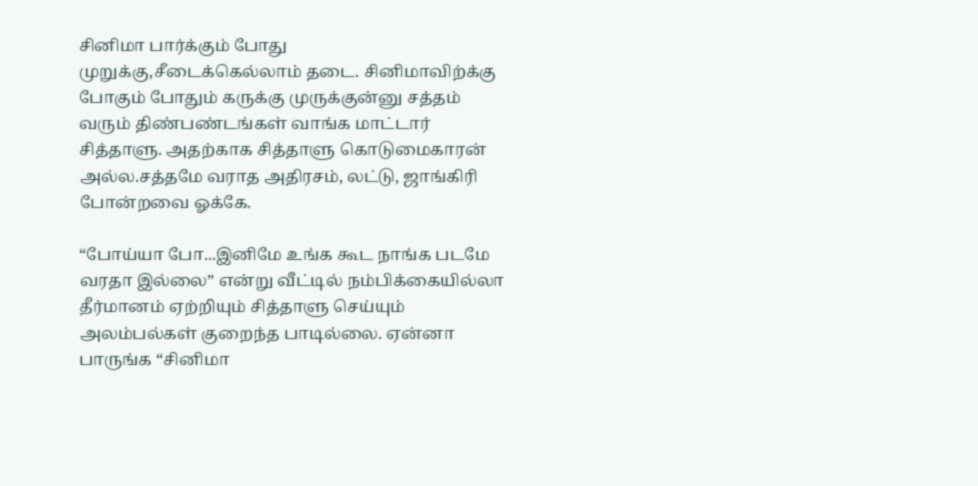சினிமா பார்க்கும் போது முறுக்கு,சீடைக்கெல்லாம் தடை. சினிமாவிற்க்கு போகும் போதும் கருக்கு முருக்குன்னு சத்தம் வரும் திண்பண்டங்கள் வாங்க மாட்டார் சித்தாளு. அதற்காக சித்தாளு கொடுமைகாரன் அல்ல.சத்தமே வராத அதிரசம், லட்டு, ஜாங்கிரி போன்றவை ஓக்கே.

“போய்யா போ...இனிமே உங்க கூட நாங்க படமே வரதா இல்லை” என்று வீட்டில் நம்பிக்கையில்லா தீர்மானம் ஏற்றியும் சித்தாளு செய்யும் அலம்பல்கள் குறைந்த பாடில்லை. ஏன்னா பாருங்க “சினிமா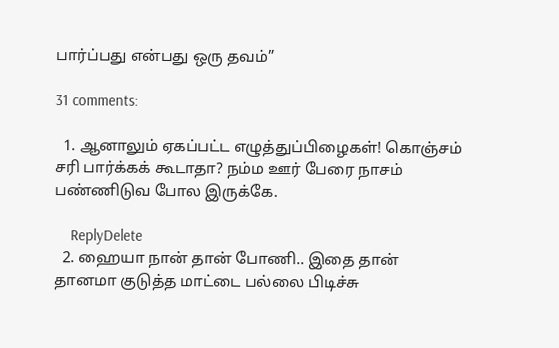பார்ப்பது என்பது ஒரு தவம்”

31 comments:

  1. ஆனாலும் ஏகப்பட்ட எழுத்துப்பிழைகள்! கொஞ்சம் சரி பார்க்கக் கூடாதா? நம்ம ஊர் பேரை நாசம் பண்ணிடுவ போல இருக்கே.

    ReplyDelete
  2. ஹையா நான் தான் போணி.. இதை தான் தானமா குடுத்த மாட்டை பல்லை பிடிச்சு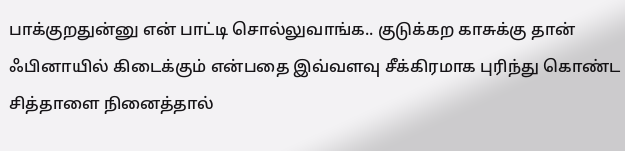பாக்குறதுன்னு என் பாட்டி சொல்லுவாங்க.. குடுக்கற காசுக்கு தான் ஃபினாயில் கிடைக்கும் என்பதை இவ்வளவு சீக்கிரமாக புரிந்து கொண்ட சித்தாளை நினைத்தால்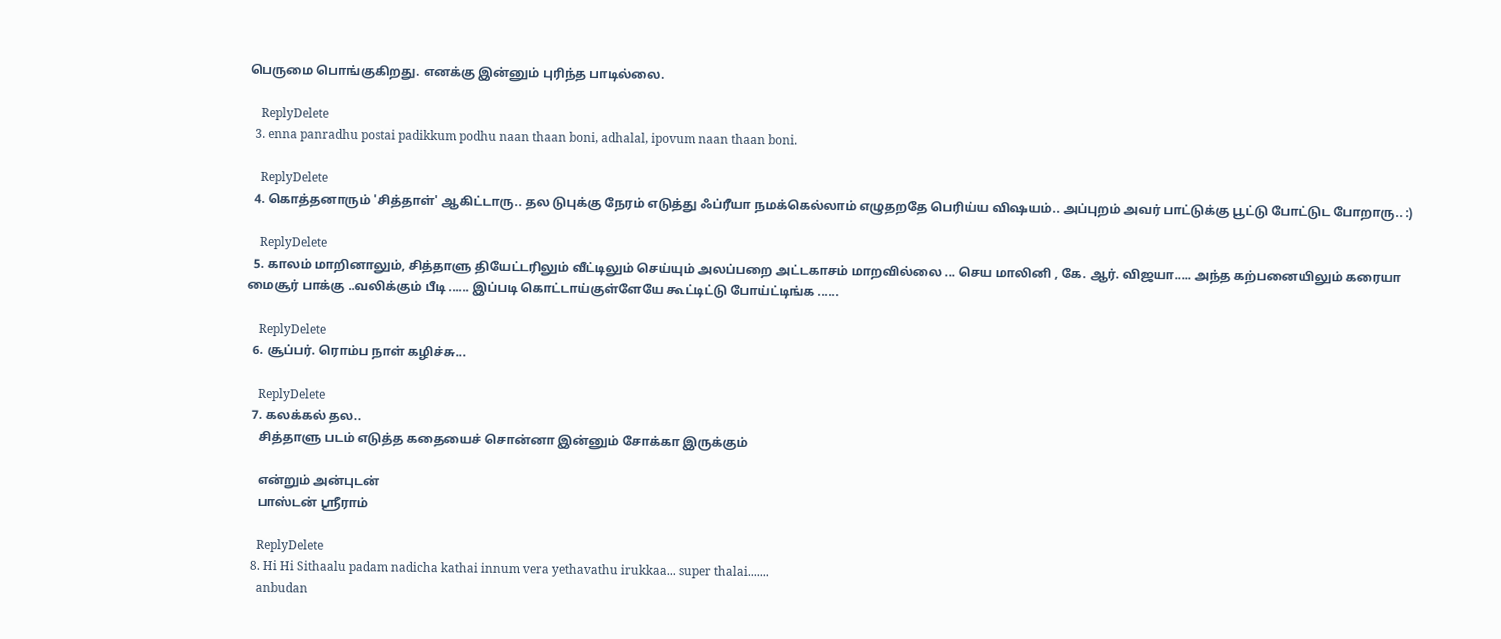பெருமை பொங்குகிறது. எனக்கு இன்னும் புரிந்த பாடில்லை.

    ReplyDelete
  3. enna panradhu postai padikkum podhu naan thaan boni, adhalal, ipovum naan thaan boni.

    ReplyDelete
  4. கொத்தனாரும் 'சித்தாள்' ஆகிட்டாரு.. தல‌ டுபுக்கு நேரம் எடுத்து ஃப்ரீயா நமக்கெல்லாம் எழுதறதே பெரிய்ய விஷயம்.. அப்புறம் அவர் பாட்டுக்கு பூட்டு போட்டுட போறாரு.. :)

    ReplyDelete
  5. காலம் மாறினாலும், சித்தாளு தியேட்டரிலும் வீட்டிலும் செய்யும் அலப்பறை அட்டகாசம் மாறவில்லை ... செய மாலினி , கே. ஆர். விஜயா..... அந்த கற்பனையிலும் கரையா மைசூர் பாக்கு ..வலிக்கும் பீடி ...... இப்படி கொட்டாய்குள்ளேயே கூட்டிட்டு போய்ட்டிங்க ......

    ReplyDelete
  6. சூப்பர். ரொம்ப நாள் கழிச்சு...

    ReplyDelete
  7. கலக்கல் தல..
    சித்தாளு படம் எடுத்த கதையைச் சொன்னா இன்னும் சோக்கா இருக்கும்

    என்றும் அன்புடன்
    பாஸ்டன் ஸ்ரீராம்

    ReplyDelete
  8. Hi Hi Sithaalu padam nadicha kathai innum vera yethavathu irukkaa... super thalai.......
    anbudan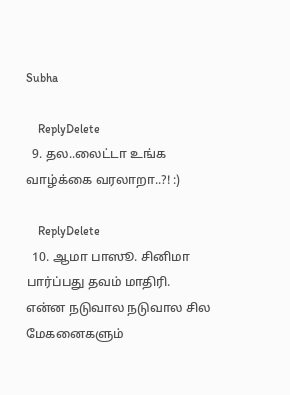Subha

    ReplyDelete
  9. தல..லைட்டா உங்க வாழ்க்கை வரலாறா..?! :)

    ReplyDelete
  10. ஆமா பாஸூ. சினிமா பார்ப்பது தவம் மாதிரி. என்ன நடுவால நடுவால சில மேகனைகளும்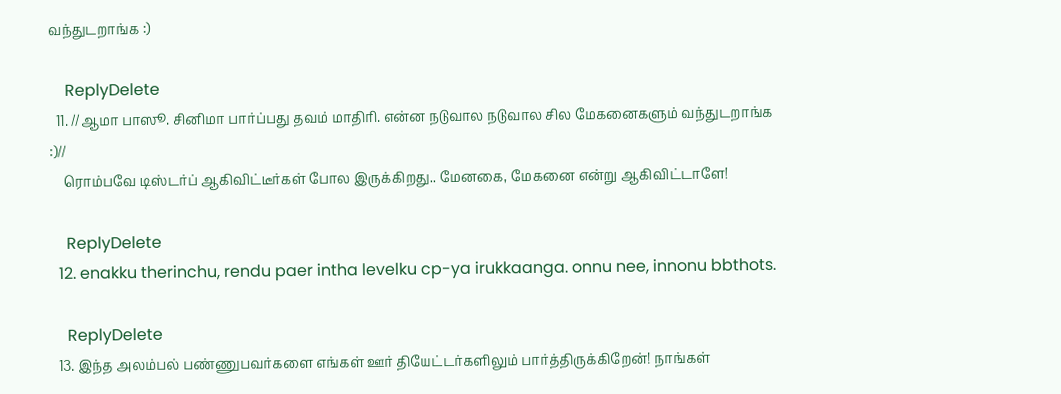வந்துடறாங்க :)

    ReplyDelete
  11. //ஆமா பாஸூ. சினிமா பார்ப்பது தவம் மாதிரி. என்ன நடுவால நடுவால சில மேகனைகளும் வந்துடறாங்க :)//
    ரொம்பவே டிஸ்டர்ப் ஆகிவிட்டீர்கள் போல இருக்கிறது.. மேனகை, மேகனை என்று ஆகிவிட்டாளே!

    ReplyDelete
  12. enakku therinchu, rendu paer intha levelku cp-ya irukkaanga. onnu nee, innonu bbthots.

    ReplyDelete
  13. இந்த அலம்பல் பண்ணுபவர்களை எங்கள் ஊர் தியேட்டர்களிலும் பார்த்திருக்கிறேன்! நாங்கள்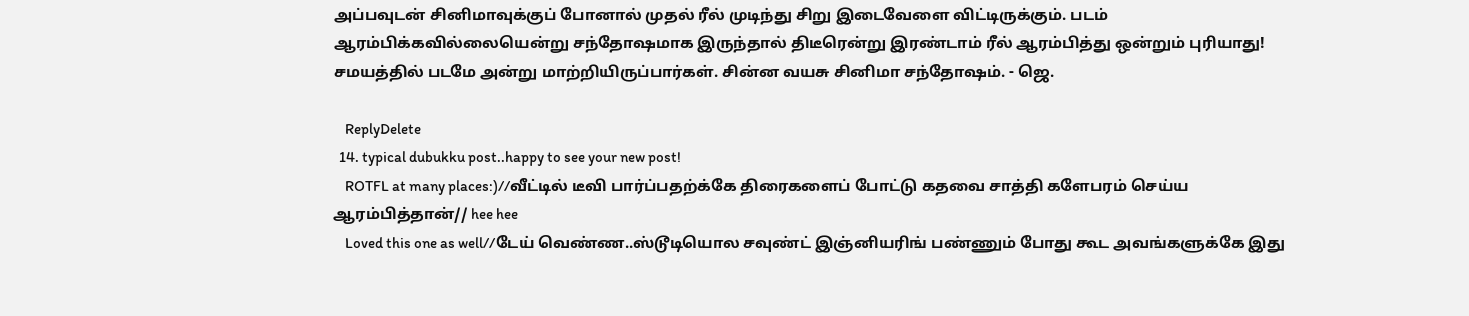அப்பவுடன் சினிமாவுக்குப் போனால் முதல் ரீல் முடிந்து சிறு இடைவேளை விட்டிருக்கும். படம் ஆரம்பிக்கவில்லையென்று சந்தோஷமாக இருந்தால் திடீரென்று இரண்டாம் ரீல் ஆரம்பித்து ஒன்றும் புரியாது! சமயத்தில் படமே அன்று மாற்றியிருப்பார்கள். சின்ன வயசு சினிமா சந்தோஷம். - ஜெ.

    ReplyDelete
  14. typical dubukku post..happy to see your new post!
    ROTFL at many places:)//வீட்டில் டீவி பார்ப்பதற்க்கே திரைகளைப் போட்டு கதவை சாத்தி களேபரம் செய்ய ஆரம்பித்தான்// hee hee
    Loved this one as well//டேய் வெண்ண..ஸ்டூடியொல சவுண்ட் இஞ்னியரிங் பண்ணும் போது கூட அவங்களுக்கே இது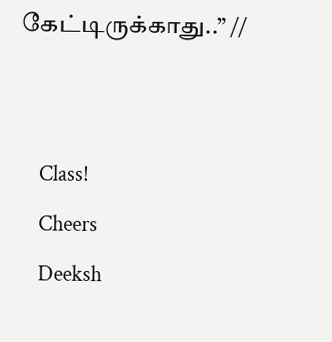கேட்டிருக்காது..” //


    Class!
    Cheers
    Deeksh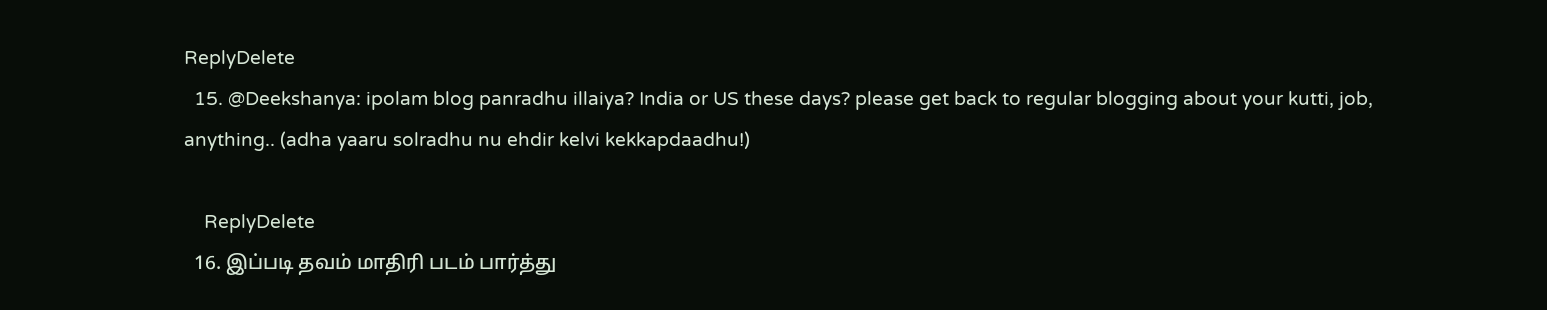ReplyDelete
  15. @Deekshanya: ipolam blog panradhu illaiya? India or US these days? please get back to regular blogging about your kutti, job, anything.. (adha yaaru solradhu nu ehdir kelvi kekkapdaadhu!)

    ReplyDelete
  16. இப்படி தவம் மாதிரி படம் பார்த்து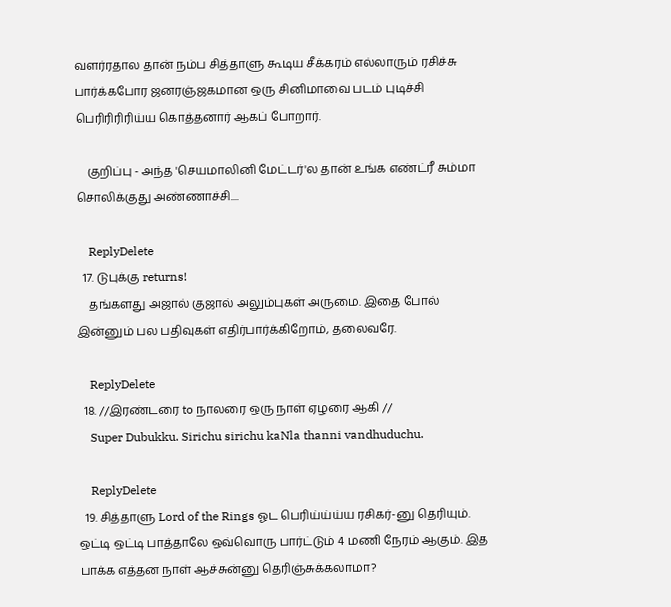வளர்ரதால தான் நம்ப சித்தாளு கூடிய சீக்கரம் எல்லாரும் ரசிச்சு பார்க்கபோர ஜனரஞ்ஜகமான ஒரு சினிமாவை படம் புடிச்சி பெரிரிரிரிய்ய கொத்தனார் ஆகப் போறார்.

    குறிப்பு - அந்த 'செயமாலினி மேட்டர்'ல தான் உங்க எண்ட்ரீ சும்மா சொலிக்குது அண்ணாச்சி....

    ReplyDelete
  17. டுபுக்கு returns!
    தங்களது அஜால் குஜால் அலும்புகள் அருமை. இதை போல் இன்னும் பல பதிவுகள் எதிர்பார்க்கிறோம், தலைவரே.

    ReplyDelete
  18. //இரண்டரை to நாலரை ஒரு நாள் ஏழரை ஆகி //
    Super Dubukku. Sirichu sirichu kaNla thanni vandhuduchu.

    ReplyDelete
  19. சித்தாளு Lord of the Rings ஓட பெரிய்ய்ய்ய ரசிகர்-னு தெரியும். ஒட்டி ஒட்டி பாத்தாலே ஒவ்வொரு பார்ட்டும் 4 மணி நேரம் ஆகும். இத பாக்க எத்தன நாள் ஆச்சுன்னு தெரிஞ்சுக்கலாமா?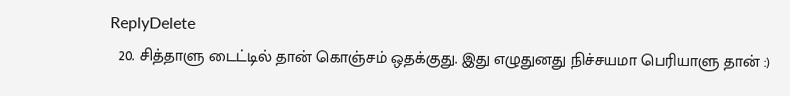ReplyDelete
  20. சித்தாளு டைட்டில் தான் கொஞ்சம் ஒதக்குது. இது எழுதுனது நிச்சயமா பெரியாளு தான் :)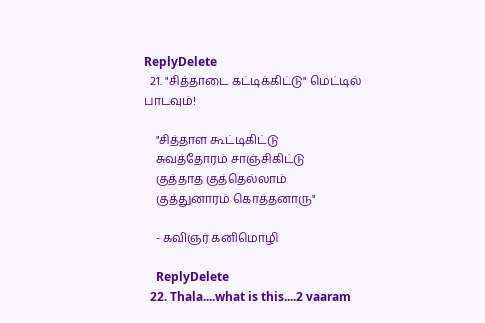ReplyDelete
  21. "சித்தாடை கட்டிக்கிட்டு" மெட்டில் பாடவும்!

    "சித்தாள கூட்டிகிட்டு
    சுவத்தோரம் சாஞ்சிகிட்டு
    குத்தாத குத்தெல்லாம்
    குத்துனாரம் கொத்தனாரு"

    - கவிஞர் கனிமொழி

    ReplyDelete
  22. Thala....what is this....2 vaaram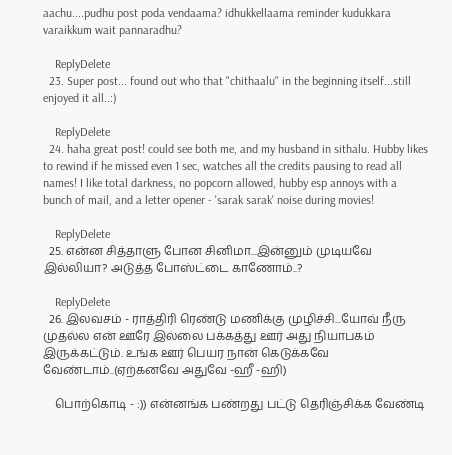aachu....pudhu post poda vendaama? idhukkellaama reminder kudukkara varaikkum wait pannaradhu?

    ReplyDelete
  23. Super post... found out who that "chithaalu" in the beginning itself...still enjoyed it all..:)

    ReplyDelete
  24. haha great post! could see both me, and my husband in sithalu. Hubby likes to rewind if he missed even 1 sec, watches all the credits pausing to read all names! I like total darkness, no popcorn allowed, hubby esp annoys with a bunch of mail, and a letter opener - 'sarak sarak' noise during movies!

    ReplyDelete
  25. என்ன சித்தாளு போன சினிமா...இன்னும் முடியவே இல்லியா? அடுத்த போஸ்ட்டை காணோம்..?

    ReplyDelete
  26. இலவசம் - ராத்திரி ரெண்டு மணிக்கு முழிச்சி...யோவ் நீரு முதல்ல என் ஊரே இல்லை பக்கத்து ஊர் அது நியாபகம் இருக்கட்டும். உங்க ஊர் பெயர நான் கெடுக்கவே வேண்டாம்..(ஏற்கனவே அதுவே -ஹீ -ஹி)

    பொற்கொடி - :)) என்னங்க பண்றது பட்டு தெரிஞ்சிக்க வேண்டி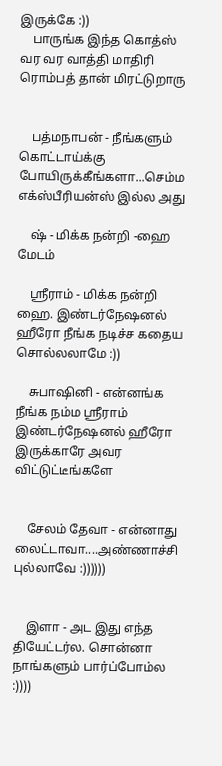இருக்கே :))
    பாருங்க இந்த கொத்ஸ் வர வர வாத்தி மாதிரி ரொம்பத் தான் மிரட்டுறாரு


    பத்மநாபன் - நீங்களும் கொட்டாய்க்கு போயிருக்கீங்களா...செம்ம எக்ஸ்பீரியன்ஸ் இல்ல அது

    ஷ் - மிக்க நன்றி -ஹை மேடம்

    ஸ்ரீராம் - மிக்க நன்றி ஹை. இண்டர்நேஷனல் ஹீரோ நீங்க நடிச்ச கதைய சொல்லலாமே :))

    சுபாஷினி - என்னங்க நீங்க நம்ம ஸ்ரீராம் இண்டர்நேஷனல் ஹீரோ இருக்காரே அவர விட்டுட்டீங்களே


    சேலம் தேவா - என்னாது லைட்டாவா....அண்ணாச்சி புல்லாவே :))))))


    இளா - அட இது எந்த தியேட்டர்ல. சொன்னா நாங்களும் பார்ப்போம்ல :))))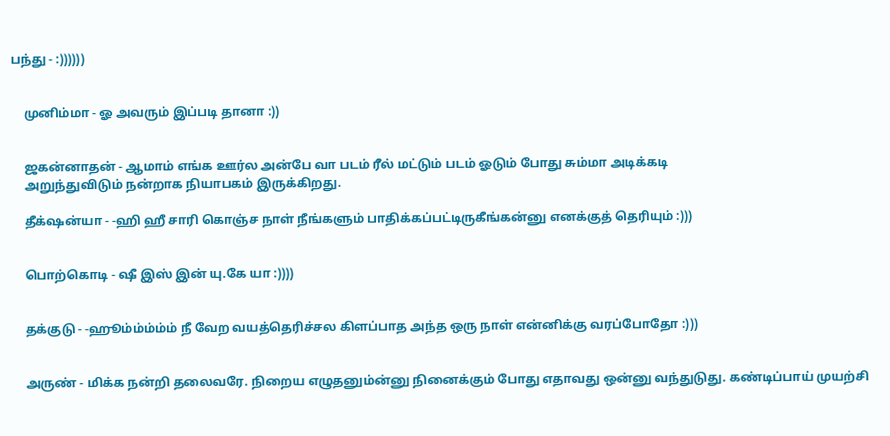பந்து - :))))))


    முனிம்மா - ஓ அவரும் இப்படி தானா :))


    ஜகன்னாதன் - ஆமாம் எங்க ஊர்ல அன்பே வா படம் ரீல் மட்டும் படம் ஓடும் போது சும்மா அடிக்கடி
    அறுந்துவிடும் நன்றாக நியாபகம் இருக்கிறது.

    தீக்‌ஷன்யா - -ஹி ஹீ சாரி கொஞ்ச நாள் நீங்களும் பாதிக்கப்பட்டிருகீங்கன்னு எனக்குத் தெரியும் :)))


    பொற்கொடி - ஷீ இஸ் இன் யு.கே யா :))))


    தக்குடு - -ஹூம்ம்ம்ம்ம் நீ வேற வயத்தெரிச்சல கிளப்பாத அந்த ஒரு நாள் என்னிக்கு வரப்போதோ :)))


    அருண் - மிக்க நன்றி தலைவரே. நிறைய எழுதனும்ன்னு நினைக்கும் போது எதாவது ஒன்னு வந்துடுது. கண்டிப்பாய் முயற்சி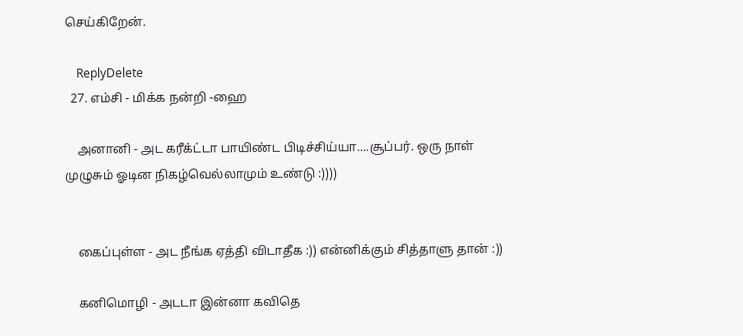செய்கிறேன்.

    ReplyDelete
  27. எம்சி - மிக்க நன்றி -ஹை

    அனானி - அட கரீக்ட்டா பாயிண்ட பிடிச்சிய்யா....சூப்பர். ஒரு நாள் முழுசும் ஓடின நிகழ்வெல்லாமும் உண்டு :))))


    கைப்புள்ள - அட நீங்க ஏத்தி விடாதீக :)) என்னிக்கும் சித்தாளு தான் :))

    கனிமொழி - அடடா இன்னா கவிதெ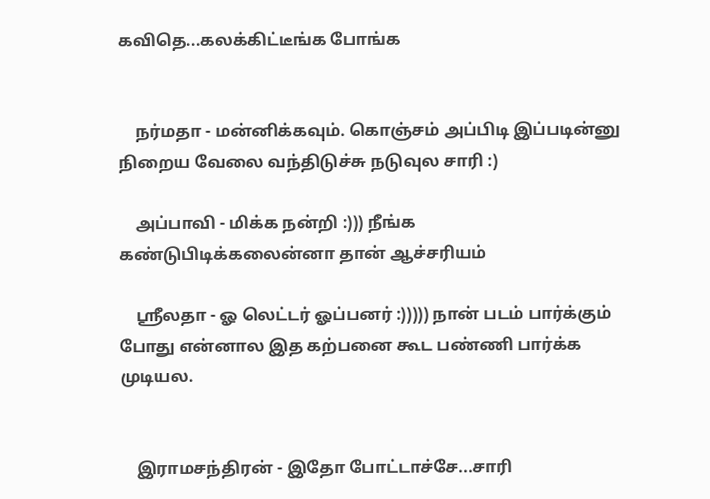கவிதெ...கலக்கிட்டீங்க போங்க


    நர்மதா - மன்னிக்கவும். கொஞ்சம் அப்பிடி இப்படின்னு நிறைய வேலை வந்திடுச்சு நடுவுல சாரி :)

    அப்பாவி - மிக்க நன்றி :))) நீங்க கண்டுபிடிக்கலைன்னா தான் ஆச்சரியம்

    ஸ்ரீலதா - ஓ லெட்டர் ஓப்பனர் :))))) நான் படம் பார்க்கும் போது என்னால இத கற்பனை கூட பண்ணி பார்க்க முடியல.


    இராமசந்திரன் - இதோ போட்டாச்சே...சாரி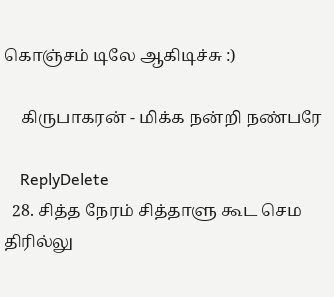கொஞ்சம் டிலே ஆகிடிச்சு :)

    கிருபாகரன் - மிக்க நன்றி நண்பரே

    ReplyDelete
  28. சித்த நேரம் சித்தாளு கூட செம திரில்லு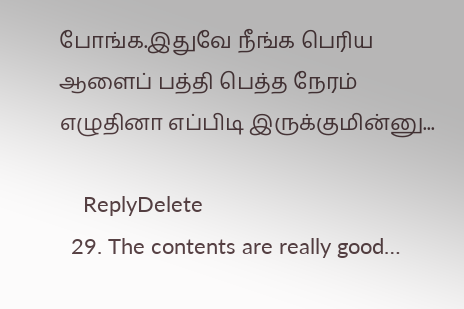போங்க.இதுவே நீங்க பெரிய ஆளைப் பத்தி பெத்த நேரம் எழுதினா எப்பிடி இருக்குமின்னு...

    ReplyDelete
  29. The contents are really good…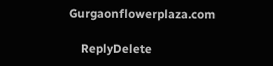Gurgaonflowerplaza.com

    ReplyDelete